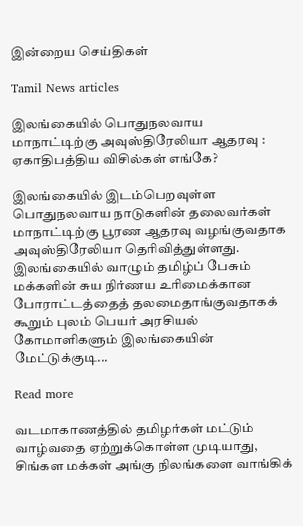இன்றைய செய்திகள்

Tamil News articles

இலங்கையில் பொதுநலவாய மாநாட்டிற்கு அவுஸ்திரேலியா ஆதரவு : ஏகாதிபத்திய விசில்கள் எங்கே?

இலங்கையில் இடம்பெறவுள்ள பொதுநலவாய நாடுகளின் தலைவர்கள் மாநாட்டிற்கு பூரண ஆதரவு வழங்குவதாக அவுஸ்திரேலியா தெரிவித்துள்ளது. இலங்கையில் வாழும் தமிழ்ப் பேசும் மக்களின் சுய நிர்ணய உரிமைக்கான போராட்டத்தைத் தலமைதாங்குவதாகக் கூறும் புலம் பெயர் அரசியல் கோமாளிகளும் இலங்கையின் மேட்டுக்குடி...

Read more

வடமாகாணத்தில் தமிழர்கள் மட்டும் வாழ்வதை ஏற்றுக்கொள்ள முடியாது, சிங்கள மக்கள் அங்கு நிலங்களை வாங்கிக்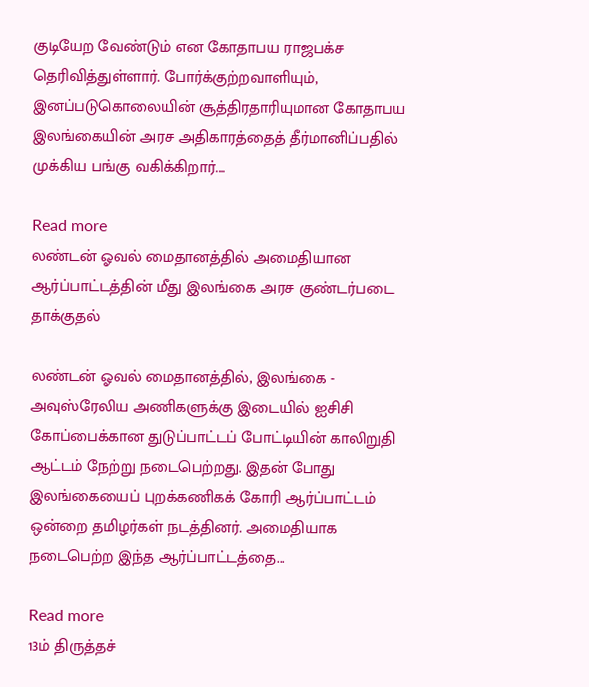குடியேற வேண்டும் என கோதாபய ராஜபக்ச தெரிவித்துள்ளார். போர்க்குற்றவாளியும், இனப்படுகொலையின் சூத்திரதாரியுமான கோதாபய இலங்கையின் அரச அதிகாரத்தைத் தீர்மானிப்பதில் முக்கிய பங்கு வகிக்கிறார்....

Read more
லண்டன் ஓவல் மைதானத்தில் அமைதியான ஆர்ப்பாட்டத்தின் மீது இலங்கை அரச குண்டர்படை தாக்குதல்

லண்டன் ஓவல் மைதானத்தில், இலங்கை - அவுஸ்ரேலிய அணிகளுக்கு இடையில் ஐசிசி கோப்பைக்கான துடுப்பாட்டப் போட்டியின் காலிறுதி ஆட்டம் நேற்று நடைபெற்றது. இதன் போது இலங்கையைப் புறக்கணிகக் கோரி ஆர்ப்பாட்டம் ஒன்றை தமிழர்கள் நடத்தினர். அமைதியாக நடைபெற்ற இந்த ஆர்ப்பாட்டத்தை...

Read more
13ம் திருத்தச்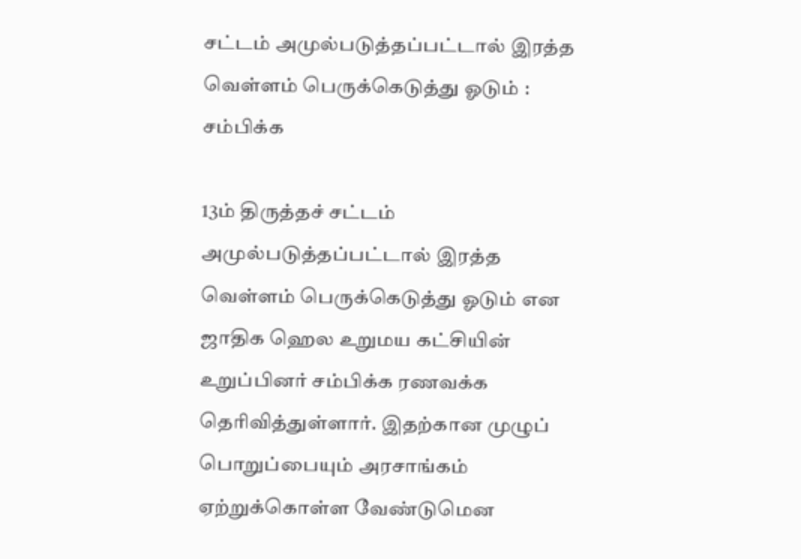சட்டம் அமுல்படுத்தப்பட்டால் இரத்த வெள்ளம் பெருக்கெடுத்து ஓடும் : சம்பிக்க

13ம் திருத்தச் சட்டம் அமுல்படுத்தப்பட்டால் இரத்த வெள்ளம் பெருக்கெடுத்து ஓடும் என ஜாதிக ஹெல உறுமய கட்சியின் உறுப்பினர் சம்பிக்க ரணவக்க தெரிவித்துள்ளார். இதற்கான முழுப் பொறுப்பையும் அரசாங்கம் ஏற்றுக்கொள்ள வேண்டுமென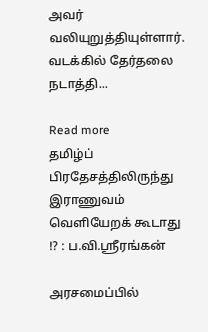அவர் வலியுறுத்தியுள்ளார். வடக்கில் தேர்தலை நடாத்தி...

Read more
தமிழ்ப் பிரதேசத்திலிருந்து இராணுவம் வெளியேறக் கூடாது !? : ப.வி.ஸ்ரீரங்கன்

அரசமைப்பில்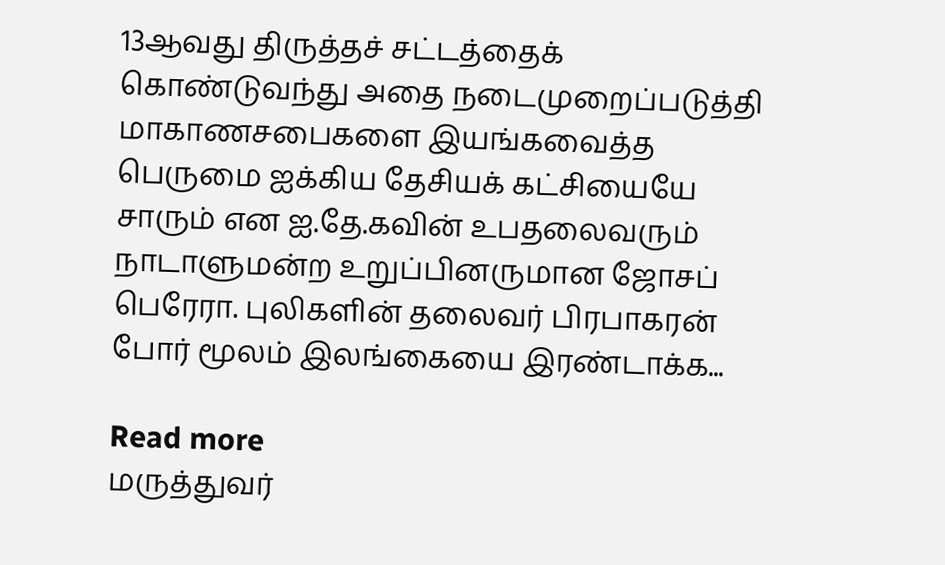13ஆவது திருத்தச் சட்டத்தைக் கொண்டுவந்து அதை நடைமுறைப்படுத்தி மாகாணசபைகளை இயங்கவைத்த பெருமை ஐக்கிய தேசியக் கட்சியையே சாரும் என ஐ.தே.கவின் உபதலைவரும் நாடாளுமன்ற உறுப்பினருமான ஜோசப் பெரேரா. புலிகளின் தலைவர் பிரபாகரன் போர் மூலம் இலங்கையை இரண்டாக்க...

Read more
மருத்துவர்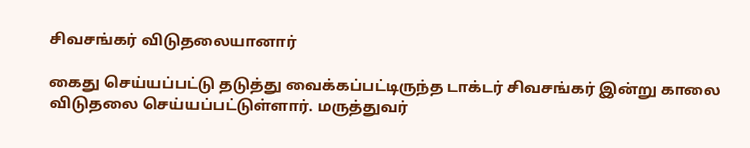சிவசங்கர் விடுதலையானார்

கைது செய்யப்பட்டு தடுத்து வைக்கப்பட்டிருந்த டாக்டர் சிவசங்கர் இன்று காலை விடுதலை செய்யப்பட்டுள்ளார். மருத்துவர்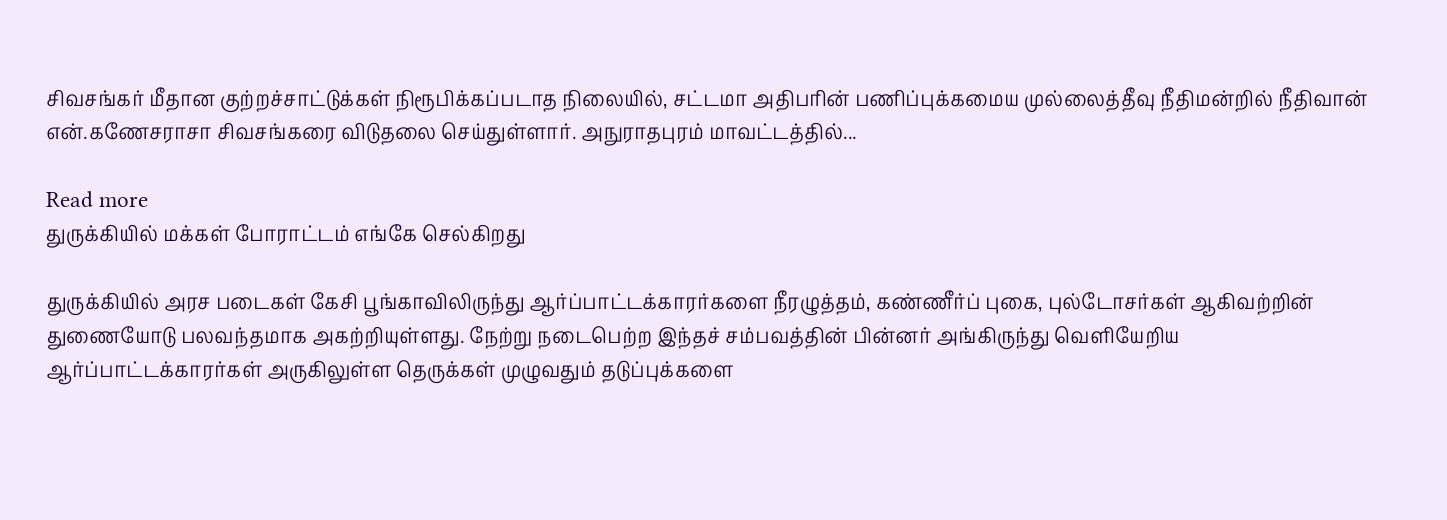சிவசங்கர் மீதான குற்றச்சாட்டுக்கள் நிரூபிக்கப்படாத நிலையில், சட்டமா அதிபரின் பணிப்புக்கமைய முல்லைத்தீவு நீதிமன்றில் நீதிவான் என்.கணேசராசா சிவசங்கரை விடுதலை செய்துள்ளார். அநுராதபுரம் மாவட்டத்தில்...

Read more
துருக்கியில் மக்கள் போராட்டம் எங்கே செல்கிறது

துருக்கியில் அரச படைகள் கேசி பூங்காவிலிருந்து ஆர்ப்பாட்டக்காரர்களை நீரழுத்தம், கண்ணீர்ப் புகை, புல்டோசர்கள் ஆகிவற்றின் துணையோடு பலவந்தமாக அகற்றியுள்ளது. நேற்று நடைபெற்ற இந்தச் சம்பவத்தின் பின்னர் அங்கிருந்து வெளியேறிய ஆர்ப்பாட்டக்காரர்கள் அருகிலுள்ள தெருக்கள் முழுவதும் தடுப்புக்களை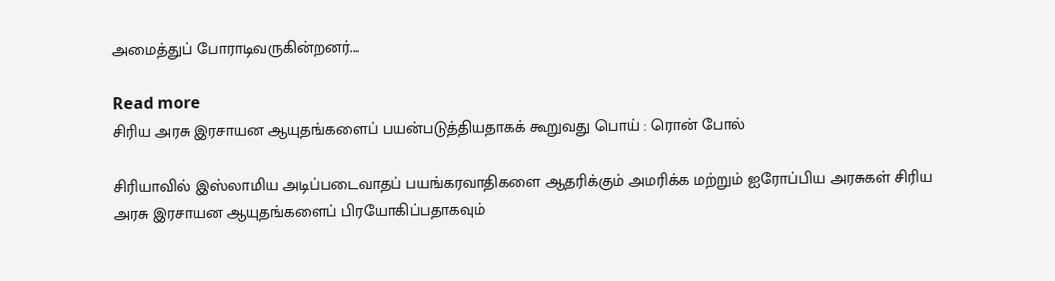அமைத்துப் போராடிவருகின்றனர்....

Read more
சிரிய அரசு இரசாயன ஆயுதங்களைப் பயன்படுத்தியதாகக் கூறுவது பொய் : ரொன் போல்

சிரியாவில் இஸ்லாமிய அடிப்படைவாதப் பயங்கரவாதிகளை ஆதரிக்கும் அமரிக்க மற்றும் ஐரோப்பிய அரசுகள் சிரிய அரசு இரசாயன ஆயுதங்களைப் பிரயோகிப்பதாகவும்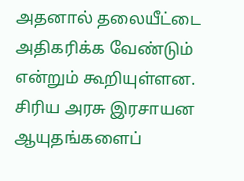அதனால் தலையீட்டை அதிகரிக்க வேண்டும் என்றும் கூறியுள்ளன. சிரிய அரசு இரசாயன ஆயுதங்களைப்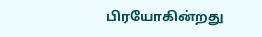பிரயோகின்றது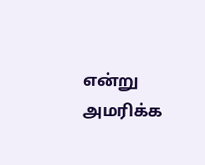என்று அமரிக்க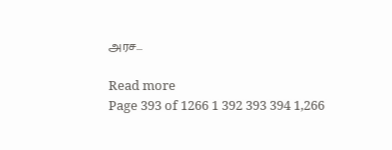அரச...

Read more
Page 393 of 1266 1 392 393 394 1,266